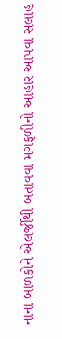નાના બાળકોને એલર્જીથી બતાવવા મગફળીનો આહાર આપવા સલાહ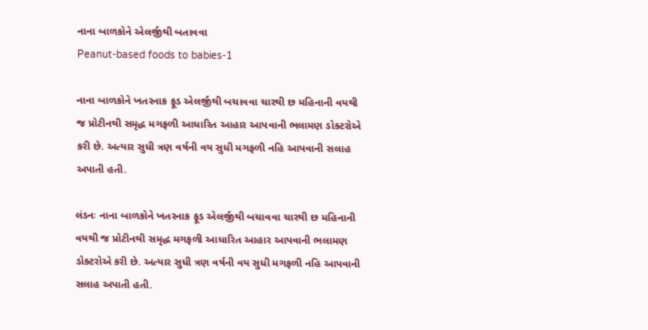નાના બાળકોને એલર્જીથી બતાવવા
Peanut-based foods to babies-1

નાના બાળકોને ખતરનાક ફૂડ એલર્જીથી બચાવવા ચારથી છ મહિનાની વયથી જ પ્રોટીનથી સમૃદ્ધ મગફળી આધારિત આહાર આપવાની ભલામણ ડોક્ટરોએ કરી છે. અત્યાર સુધી ત્રણ વર્ષની વય સુધી મગફળી નહિ આપવાની સલાહ અપાતી હતી.

લંડનઃ નાના બાળકોને ખતરનાક ફૂડ એલર્જીથી બચાવવા ચારથી છ મહિનાની વયથી જ પ્રોટીનથી સમૃદ્ધ મગફળી આધારિત આહાર આપવાની ભલામણ ડોક્ટરોએ કરી છે. અત્યાર સુધી ત્રણ વર્ષની વય સુધી મગફળી નહિ આપવાની સલાહ અપાતી હતી.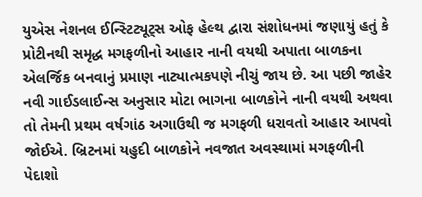યુએસ નેશનલ ઈન્સ્ટિટ્યૂટ્સ ઓફ હેલ્થ દ્વારા સંશોધનમાં જણાયું હતું કે પ્રોટીનથી સમૃદ્ધ મગફળીનો આહાર નાની વયથી અપાતા બાળકના એલર્જિક બનવાનું પ્રમાણ નાટ્યાત્મકપણે નીચું જાય છે. આ પછી જાહેર નવી ગાઈડલાઈન્સ અનુસાર મોટા ભાગના બાળકોને નાની વયથી અથવા તો તેમની પ્રથમ વર્ષગાંઠ અગાઉથી જ મગફળી ધરાવતો આહાર આપવો જોઈએ. બ્રિટનમાં યહુદી બાળકોને નવજાત અવસ્થામાં મગફળીની પેદાશો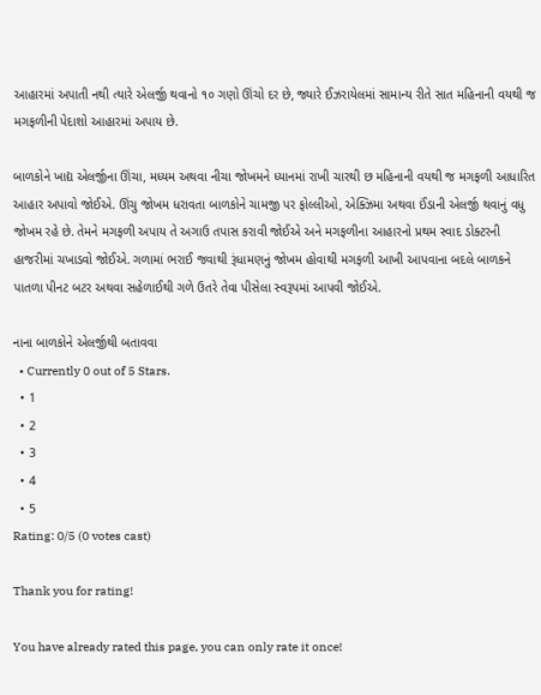આહારમાં અપાતી નથી ત્યારે એલર્જી થવાનો ૧૦ ગણો ઊંચો દર છે, જ્યારે ઈઝરાયેલમાં સામાન્ય રીતે સાત મહિનાની વયથી જ મગફળીની પેદાશો આહારમાં અપાય છે.

બાળકોને ખાદ્ય એલર્જીના ઊંચા, મધ્યમ અથવા નીચા જોખમને ધ્યાનમાં રાખી ચારથી છ મહિનાની વયથી જ મગફળી આધારિત આહાર અપાવો જોઈએ. ઊંચુ જોખમ ધરાવતા બાળકોને ચામજી પર ફોલ્લીઓ, એક્ઝિમા અથવા ઈંડાની એલર્જી થવાનું વધુ જોખમ રહે છે. તેમને મગફળી અપાય તે અગાઉ તપાસ કરાવી જોઈએ અને મગફળીના આહારનો પ્રથમ સ્વાદ ડોક્ટરની હાજરીમાં ચખાડવો જોઈએ. ગળામાં ભરાઈ જવાથી રૂંધામણનું જોખમ હોવાથી મગફળી આખી આપવાના બદલે બાળકને પાતળા પીનટ બટર અથવા સહેળાઈથી ગળે ઉતરે તેવા પીસેલા સ્વરૂપમાં આપવી જોઈએ.

નાના બાળકોને એલર્જીથી બતાવવા
  • Currently 0 out of 5 Stars.
  • 1
  • 2
  • 3
  • 4
  • 5
Rating: 0/5 (0 votes cast)

Thank you for rating!

You have already rated this page, you can only rate it once!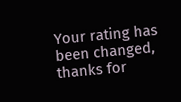Your rating has been changed, thanks for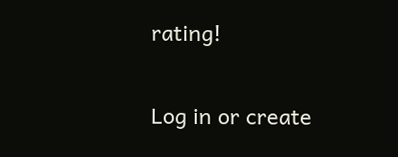rating!

Log in or create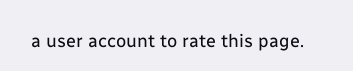a user account to rate this page.